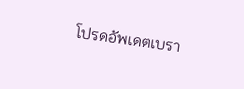โปรดอัพเดตเบรา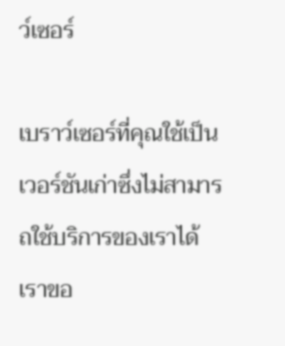ว์เซอร์

เบราว์เซอร์ที่คุณใช้เป็นเวอร์ชันเก่าซึ่งไม่สามารถใช้บริการของเราได้ เราขอ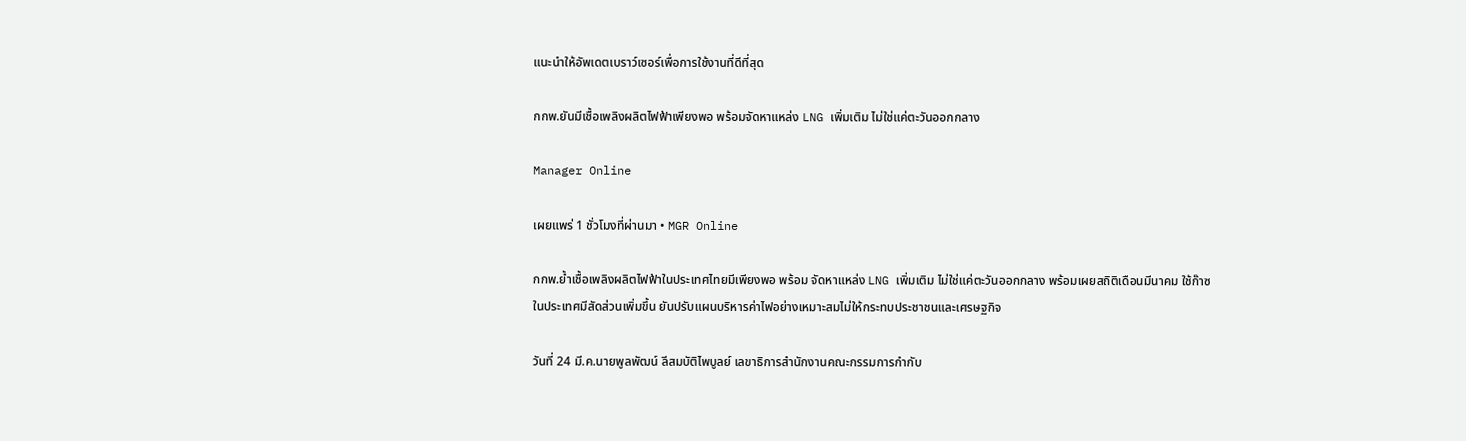แนะนำให้อัพเดตเบราว์เซอร์เพื่อการใช้งานที่ดีที่สุด

กกพ.ยันมีเชื้อเพลิงผลิตไฟฟ้าเพียงพอ พร้อมจัดหาแหล่ง LNG เพิ่มเติม ไม่ใช่แค่ตะวันออกกลาง

Manager Online

เผยแพร่ 1 ชั่วโมงที่ผ่านมา • MGR Online

กกพ.ย้ำเชื้อเพลิงผลิตไฟฟ้าในประเทศไทยมีเพียงพอ พร้อม จัดหาแหล่ง LNG เพิ่มเติม ไม่ใช่แค่ตะวันออกกลาง พร้อมเผยสถิติเดือนมีนาคม ใช้ก๊าซในประเทศมีสัดส่วนเพิ่มขึ้น ยันปรับแผนบริหารค่าไฟอย่างเหมาะสมไม่ให้กระทบประชาชนและเศรษฐกิจ

วันที่ 24 มี.ค.นายพูลพัฒน์ ลีสมบัติไพบูลย์ เลขาธิการสำนักงานคณะกรรมการกำกับ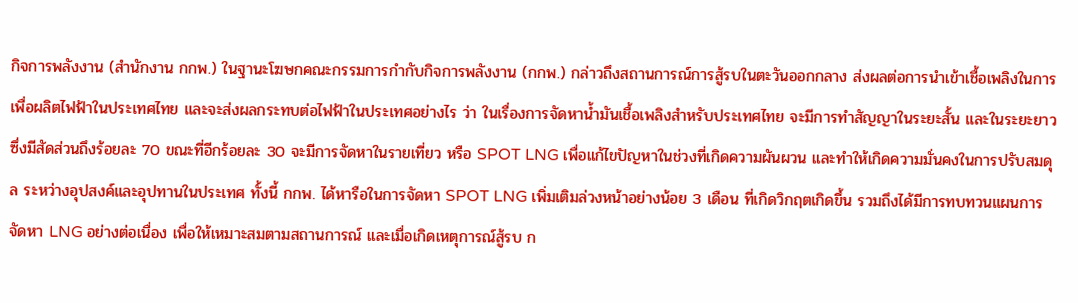กิจการพลังงาน (สำนักงาน กกพ.) ในฐานะโฆษกคณะกรรมการกำกับกิจการพลังงาน (กกพ.) กล่าวถึงสถานการณ์การสู้รบในตะวันออกกลาง ส่งผลต่อการนำเข้าเชื้อเพลิงในการเพื่อผลิตไฟฟ้าในประเทศไทย และจะส่งผลกระทบต่อไฟฟ้าในประเทศอย่างไร ว่า ในเรื่องการจัดหาน้ำมันเชื้อเพลิงสำหรับประเทศไทย จะมีการทำสัญญาในระยะสั้น และในระยะยาว ซึ่งมีสัดส่วนถึงร้อยละ 70 ขณะที่อีกร้อยละ 30 จะมีการจัดหาในรายเที่ยว หรือ SPOT LNG เพื่อแก้ไขปัญหาในช่วงที่เกิดความผันผวน และทำให้เกิดความมั่นคงในการปรับสมดุล ระหว่างอุปสงค์และอุปทานในประเทศ ทั้งนี้ กกพ. ได้หารือในการจัดหา SPOT LNG เพิ่มเติมล่วงหน้าอย่างน้อย 3 เดือน ที่เกิดวิกฤตเกิดขึ้น รวมถึงได้มีการทบทวนแผนการจัดหา LNG อย่างต่อเนื่อง เพื่อให้เหมาะสมตามสถานการณ์ และเมื่อเกิดเหตุการณ์สู้รบ ก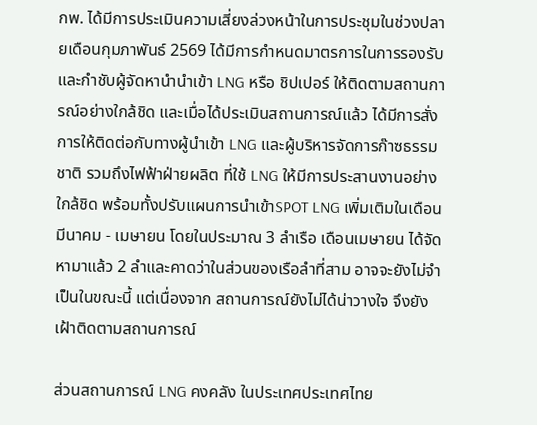กพ. ได้มีการประเมินความเสี่ยงล่วงหน้าในการประชุมในช่วงปลายเดือนกุมภาพันธ์ 2569 ได้มีการกำหนดมาตรการในการรองรับ และกำชับผู้จัดหานำนำเข้า LNG หรือ ชิปเปอร์ ให้ติดตามสถานการณ์อย่างใกล้ชิด และเมื่อได้ประเมินสถานการณ์แล้ว ได้มีการสั่งการให้ติดต่อกับทางผู้นำเข้า LNG และผู้บริหารจัดการก๊าซธรรมชาติ รวมถึงไฟฟ้าฝ่ายผลิต ที่ใช้ LNG ให้มีการประสานงานอย่างใกล้ชิด พร้อมทั้งปรับแผนการนำเข้าSPOT LNG เพิ่มเติมในเดือนมีนาคม - เมษายน โดยในประมาณ 3 ลำเรือ เดือนเมษายน ได้จัดหามาแล้ว 2 ลำและคาดว่าในส่วนของเรือลำที่สาม อาจจะยังไม่จำเป็นในขณะนี้ แต่เนื่องจาก สถานการณ์ยังไม่ได้น่าวางใจ จึงยังเฝ้าติดตามสถานการณ์

ส่วนสถานการณ์ LNG คงคลัง ในประเทศประเทศไทย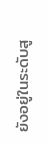ยังอยู่ในระดับสู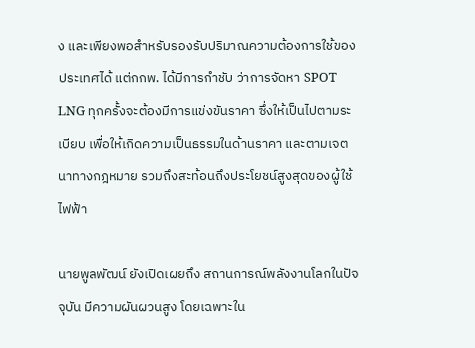ง และเพียงพอสำหรับรองรับปริมาณความต้องการใช้ของประเทศได้ แต่กกพ. ได้มีการกำชับ ว่าการจัดหา SPOT LNG ทุกครั้งจะต้องมีการแข่งขันราคา ซึ่งให้เป็นไปตามระเบียบ เพื่อให้เกิดความเป็นธรรมในด้านราคา และตามเจตนาทางกฎหมาย รวมถึงสะท้อนถึงประโยชน์สูงสุดของผู้ใช้ไฟฟ้า

นายพูลพัฒน์ ยังเปิดเผยถึง สถานการณ์พลังงานโลกในปัจจุบัน มีความผันผวนสูง โดยเฉพาะใน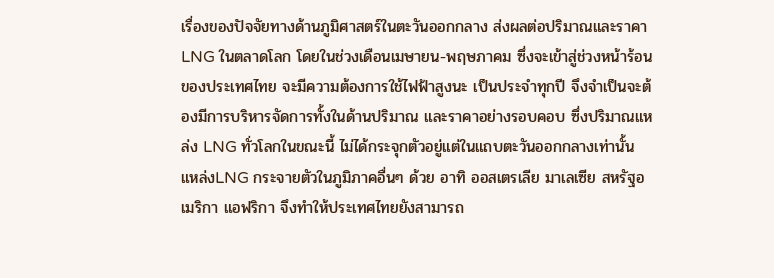เรื่องของปัจจัยทางด้านภูมิศาสตร์ในตะวันออกกลาง ส่งผลต่อปริมาณและราคาLNG ในตลาดโลก โดยในช่วงเดือนเมษายน-พฤษภาคม ซึ่งจะเข้าสู่ช่วงหน้าร้อนของประเทศไทย จะมีความต้องการใช้ไฟฟ้าสูงนะ เป็นประจำทุกปี จึงจำเป็นจะต้องมีการบริหารจัดการทั้งในด้านปริมาณ และราคาอย่างรอบคอบ ซึ่งปริมาณแหล่ง LNG ทั่วโลกในขณะนี้ ไม่ได้กระจุกตัวอยู่แต่ในแถบตะวันออกกลางเท่านั้น แหล่งLNG กระจายตัวในภูมิภาคอื่นๆ ด้วย อาทิ ออสเตรเลีย มาเลเซีย สหรัฐอเมริกา แอฟริกา จึงทำให้ประเทศไทยยังสามารถ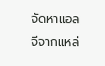จัดหาแอลจีจากแหล่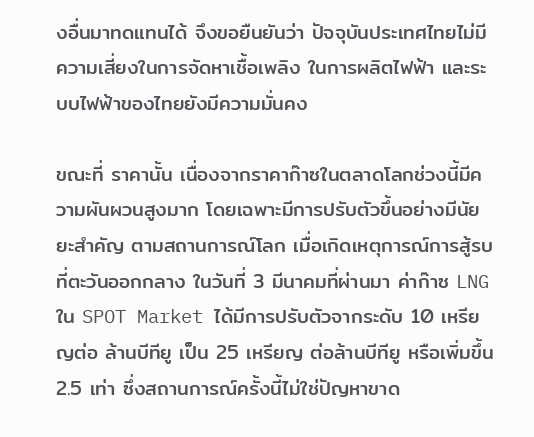งอื่นมาทดแทนได้ จึงขอยืนยันว่า ปัจจุบันประเทศไทยไม่มีความเสี่ยงในการจัดหาเชื้อเพลิง ในการผลิตไฟฟ้า และระบบไฟฟ้าของไทยยังมีความมั่นคง

ขณะที่ ราคานั้น เนื่องจากราคาก๊าซในตลาดโลกช่วงนี้มีความผันผวนสูงมาก โดยเฉพาะมีการปรับตัวขึ้นอย่างมีนัยยะสำคัญ ตามสถานการณ์โลก เมื่อเกิดเหตุการณ์การสู้รบที่ตะวันออกกลาง ในวันที่ 3 มีนาคมที่ผ่านมา ค่าก๊าซ LNG ใน SPOT Market ได้มีการปรับตัวจากระดับ 10 เหรียญต่อ ล้านบีทียู เป็น 25 เหรียญ ต่อล้านบีทียู หรือเพิ่มขึ้น 2.5 เท่า ซึ่งสถานการณ์ครั้งนี้ไม่ใช่ปัญหาขาด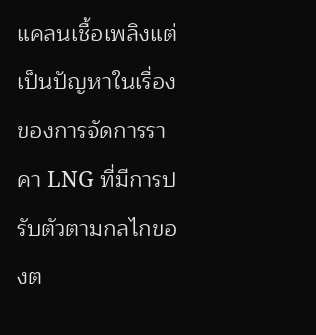แคลนเชื้อเพลิงแต่เป็นปัญหาในเรื่องของการจัดการราคา LNG ที่มีการปรับตัวตามกลไกของต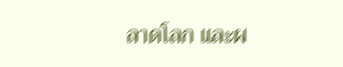ลาดโลก และผ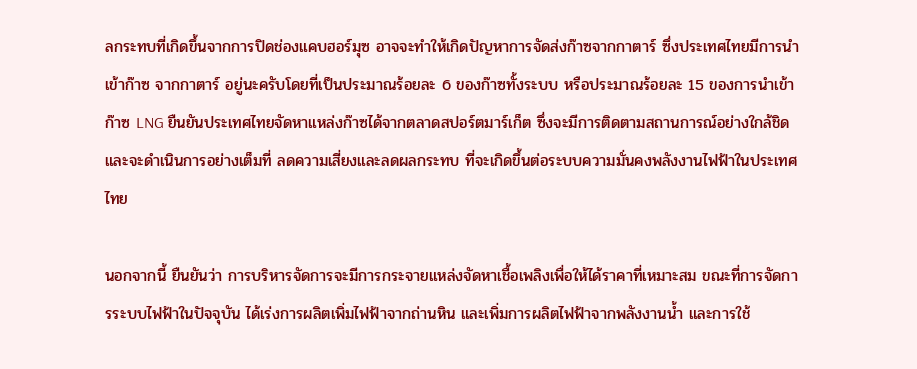ลกระทบที่เกิดขึ้นจากการปิดช่องแคบฮอร์มุซ อาจจะทำให้เกิดปัญหาการจัดส่งก๊าซจากกาตาร์ ซึ่งประเทศไทยมีการนำเข้าก๊าซ จากกาตาร์ อยู่นะครับโดยที่เป็นประมาณร้อยละ 6 ของก๊าซทั้งระบบ หรือประมาณร้อยละ 15 ของการนำเข้าก๊าซ LNG ยืนยันประเทศไทยจัดหาแหล่งก๊าซได้จากตลาดสปอร์ตมาร์เก็ต ซึ่งจะมีการติดตามสถานการณ์อย่างใกล้ชิด และจะดำเนินการอย่างเต็มที่ ลดความเสี่ยงและลดผลกระทบ ที่จะเกิดขึ้นต่อระบบความมั่นคงพลังงานไฟฟ้าในประเทศไทย

นอกจากนี้ ยืนยันว่า การบริหารจัดการจะมีการกระจายแหล่งจัดหาเชื้อเพลิงเพื่อให้ได้ราคาที่เหมาะสม ขณะที่การจัดการระบบไฟฟ้าในปัจจุบัน ได้เร่งการผลิตเพิ่มไฟฟ้าจากถ่านหิน และเพิ่มการผลิตไฟฟ้าจากพลังงานน้ำ และการใช้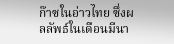ก๊าซในอ่าวไทย ซึ่งผลลัพธ์ในเดือนมีนา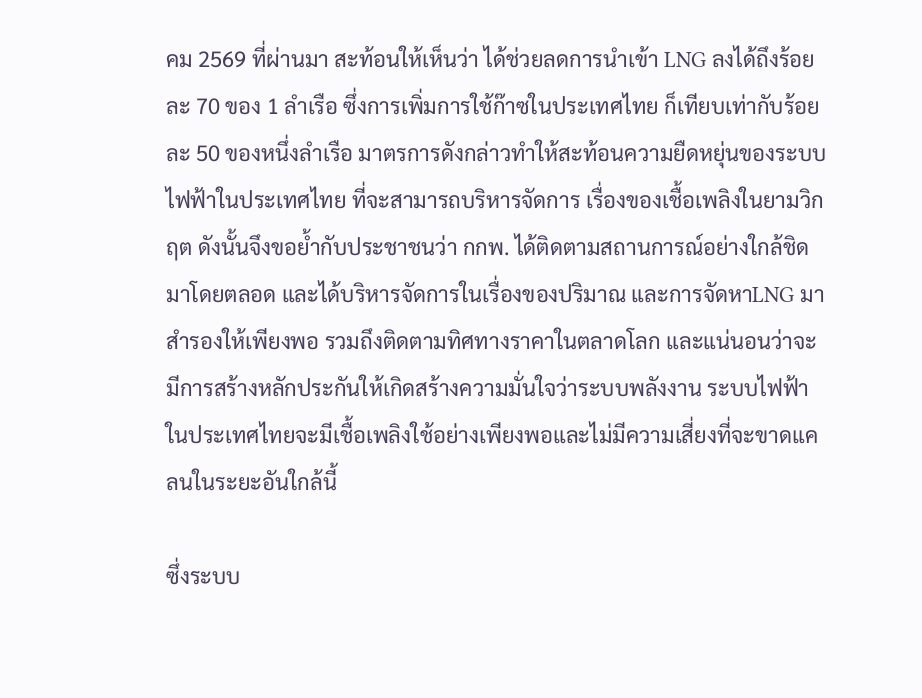คม 2569 ที่ผ่านมา สะท้อนให้เห็นว่า ได้ช่วยลดการนำเข้า LNG ลงได้ถึงร้อยละ 70 ของ 1 ลำเรือ ซึ่งการเพิ่มการใช้ก๊าซในประเทศไทย ก็เทียบเท่ากับร้อยละ 50 ของหนึ่งลำเรือ มาตรการดังกล่าวทำให้สะท้อนความยืดหยุ่นของระบบไฟฟ้าในประเทศไทย ที่จะสามารถบริหารจัดการ เรื่องของเชื้อเพลิงในยามวิกฤต ดังนั้นจึงขอย้ำกับประชาชนว่า กกพ. ได้ติดตามสถานการณ์อย่างใกล้ชิดมาโดยตลอด และได้บริหารจัดการในเรื่องของปริมาณ และการจัดหาLNG มาสำรองให้เพียงพอ รวมถึงติดตามทิศทางราคาในตลาดโลก และแน่นอนว่าจะมีการสร้างหลักประกันให้เกิดสร้างความมั่นใจว่าระบบพลังงาน ระบบไฟฟ้าในประเทศไทยจะมีเชื้อเพลิงใช้อย่างเพียงพอและไม่มีความเสี่ยงที่จะขาดแคลนในระยะอันใกล้นี้

ซึ่งระบบ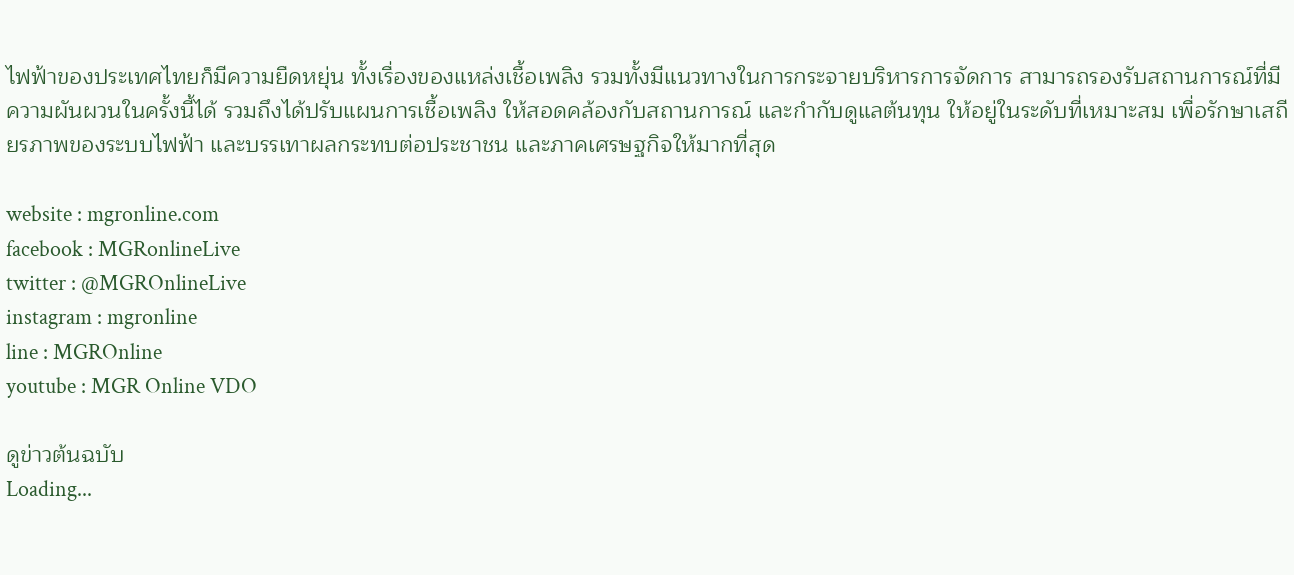ไฟฟ้าของประเทศไทยก็มีความยืดหยุ่น ทั้งเรื่องของแหล่งเชื้อเพลิง รวมทั้งมีแนวทางในการกระจายบริหารการจัดการ สามารถรองรับสถานการณ์ที่มีความผันผวนในครั้งนี้ได้ รวมถึงได้ปรับแผนการเชื้อเพลิง ให้สอดคล้องกับสถานการณ์ และกำกับดูแลต้นทุน ให้อยู่ในระดับที่เหมาะสม เพื่อรักษาเสถียรภาพของระบบไฟฟ้า และบรรเทาผลกระทบต่อประชาชน และภาคเศรษฐกิจให้มากที่สุด

website : mgronline.com
facebook : MGRonlineLive
twitter : @MGROnlineLive
instagram : mgronline
line : MGROnline
youtube : MGR Online VDO

ดูข่าวต้นฉบับ
Loading...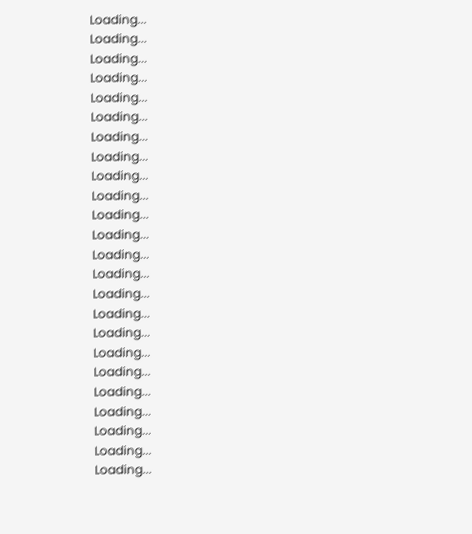Loading...
Loading...
Loading...
Loading...
Loading...
Loading...
Loading...
Loading...
Loading...
Loading...
Loading...
Loading...
Loading...
Loading...
Loading...
Loading...
Loading...
Loading...
Loading...
Loading...
Loading...
Loading...
Loading...
Loading...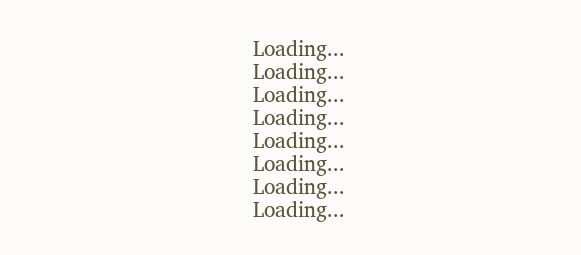Loading...
Loading...
Loading...
Loading...
Loading...
Loading...
Loading...
Loading...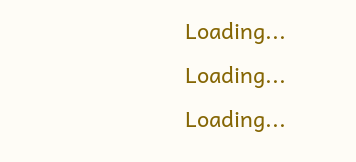Loading...
Loading...
Loading...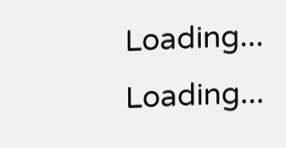Loading...
Loading...